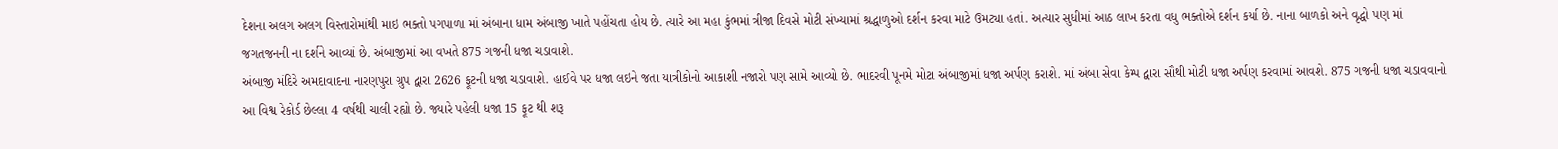દેશના અલગ અલગ વિસ્તારોમાંથી માઇ ભક્તો પગપાળા માં અંબાના ધામ અંબાજી ખાતે પહોંચતા હોય છે. ત્યારે આ મહા કુંભમાં ત્રીજા દિવસે મોટી સંખ્યામાં શ્રદ્ધાળુઓ દર્શન કરવા માટે ઉમટ્યા હતાં. અત્યાર સુધીમાં આઠ લાખ કરતા વધુ ભક્તોએ દર્શન કર્યા છે. નાના બાળકો અને વૃદ્ધો પણ માં જગતજનની ના દર્શને આવ્યાં છે. અંબાજીમાં આ વખતે 875 ગજની ધજા ચડાવાશે.
અંબાજી મંદિરે અમદાવાદના નારણપુરા ગ્રુપ દ્વારા 2626 ફૂટની ધજા ચડાવાશે. હાઈવે પર ધજા લઇને જતા યાત્રીકોનો આકાશી નજારો પણ સામે આવ્યો છે. ભાદરવી પૂનમે મોટા અંબાજીમાં ધજા અર્પણ કરાશે. માં અંબા સેવા કેમ્પ દ્વારા સૌથી મોટી ધજા અર્પણ કરવામાં આવશે. 875 ગજની ધજા ચડાવવાનો આ વિશ્વ રેકોર્ડ છેલ્લા 4 વર્ષથી ચાલી રહ્યો છે. જ્યારે પહેલી ધજા 15 ફૂટ થી શરૂ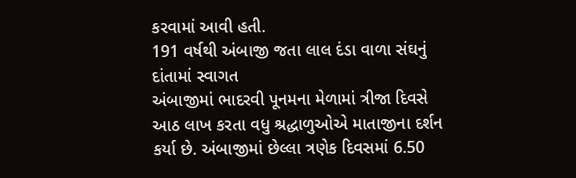કરવામાં આવી હતી.
191 વર્ષથી અંબાજી જતા લાલ દંડા વાળા સંઘનું દાંતામાં સ્વાગત
અંબાજીમાં ભાદરવી પૂનમના મેળામાં ત્રીજા દિવસે આઠ લાખ કરતા વધુ શ્રદ્ધાળુઓએ માતાજીના દર્શન કર્યા છે. અંબાજીમાં છેલ્લા ત્રણેક દિવસમાં 6.50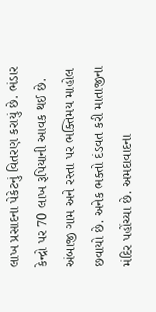લાખ પ્રસાદના પેકેટનું વિતરણ કરાયું છે. ભંડાર કેન્દ્રો પર 70 લાખ રૂપિયાની આવક થઈ છે. અંબાજી ગામ અને રસ્તા પર ભક્તિમય માહોલ છવાયો છે. અનેક ભક્તો દંડવત કરી માતાજીના મંદિર પહોંચ્યા છે. અમદાવાદના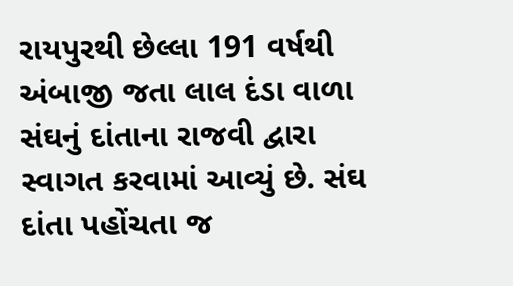રાયપુરથી છેલ્લા 191 વર્ષથી અંબાજી જતા લાલ દંડા વાળા સંઘનું દાંતાના રાજવી દ્વારા સ્વાગત કરવામાં આવ્યું છે. સંઘ દાંતા પહોંચતા જ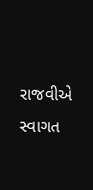રાજવીએ સ્વાગત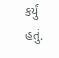કર્યું હતું.